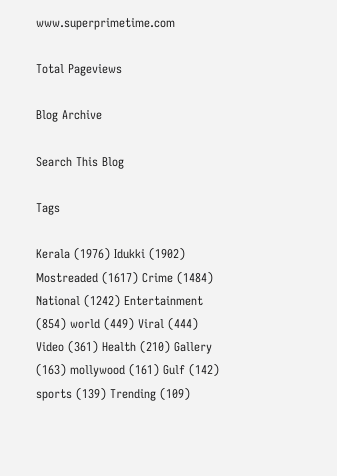www.superprimetime.com

Total Pageviews

Blog Archive

Search This Blog

Tags

Kerala (1976) Idukki (1902) Mostreaded (1617) Crime (1484) National (1242) Entertainment (854) world (449) Viral (444) Video (361) Health (210) Gallery (163) mollywood (161) Gulf (142) sports (139) Trending (109)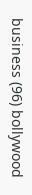business (96) bollywood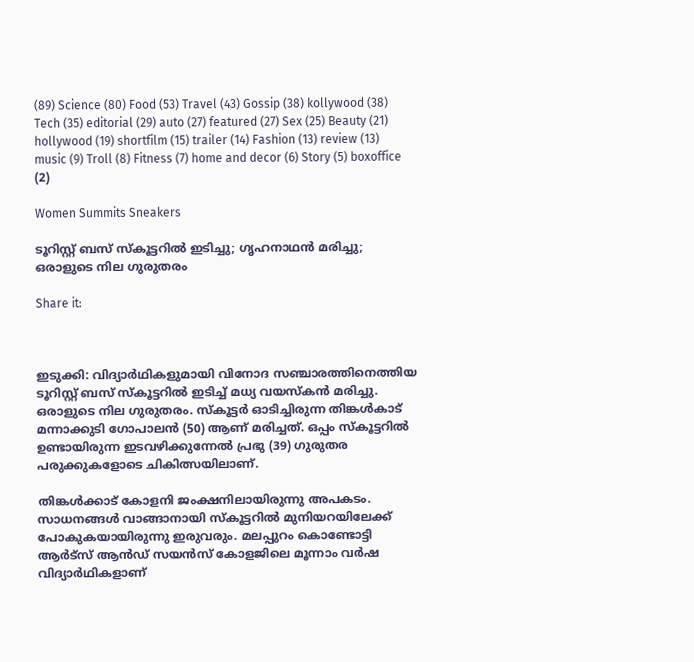(89) Science (80) Food (53) Travel (43) Gossip (38) kollywood (38) Tech (35) editorial (29) auto (27) featured (27) Sex (25) Beauty (21) hollywood (19) shortfilm (15) trailer (14) Fashion (13) review (13) music (9) Troll (8) Fitness (7) home and decor (6) Story (5) boxoffice (2)

Women Summits Sneakers

ടൂറിസ്റ്റ് ബസ് സ്‌കൂട്ടറിൽ ഇടിച്ചു; ഗൃഹനാഥൻ മരിച്ചു; ഒരാളുടെ നില ഗുരുതരം

Share it:



ഇടുക്കി: വിദ്യാർഥികളുമായി വിനോദ സഞ്ചാരത്തിനെത്തിയ ടൂറിസ്റ്റ് ബസ് സ്‌കൂട്ടറിൽ ഇടിച്ച് മധ്യ വയസ്കൻ മരിച്ചു. ഒരാളുടെ നില ഗുരുതരം. സ്‌കൂട്ടർ ഓടിച്ചിരുന്ന തിങ്കൾകാട് മന്നാക്കുടി ഗോപാലൻ (50) ആണ് മരിച്ചത്. ഒപ്പം സ്‌കൂട്ടറിൽ ഉണ്ടായിരുന്ന ഇടവഴിക്കുന്നേൽ പ്രഭു (39) ഗുരുതര പരുക്കുകളോടെ ചികിത്സയിലാണ്.

തിങ്കൾക്കാട് കോളനി ജംക്ഷനിലായിരുന്നു അപകടം. സാധനങ്ങൾ വാങ്ങാനായി സ്‌കൂട്ടറിൽ മുനിയറയിലേക്ക് പോകുകയായിരുന്നു ഇരുവരും. മലപ്പുറം കൊണ്ടോട്ടി ആർട്‌സ് ആൻഡ് സയൻസ് കോളജിലെ മൂന്നാം വർഷ വിദ്യാർഥികളാണ്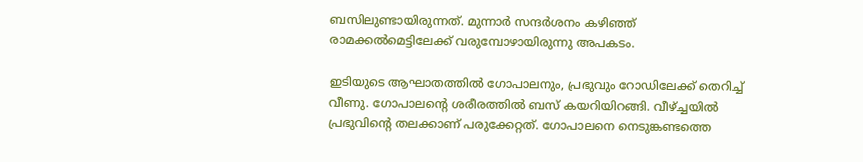ബസിലുണ്ടായിരുന്നത്. മുന്നാർ സന്ദർശനം കഴിഞ്ഞ് രാമക്കൽമെട്ടിലേക്ക് വരുമ്പോഴായിരുന്നു അപകടം.

ഇടിയുടെ ആഘാതത്തിൽ ഗോപാലനും, പ്രഭുവും റോഡിലേക്ക് തെറിച്ച് വീണു. ഗോപാലന്‍റെ ശരീരത്തിൽ ബസ് കയറിയിറങ്ങി. വീഴ്ച്ചയിൽ പ്രഭുവിന്‍റെ തലക്കാണ് പരുക്കേറ്റത്. ഗോപാലനെ നെടുങ്കണ്ടത്തെ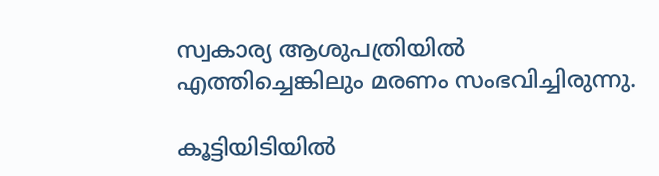സ്വകാര്യ ആശുപത്രിയിൽ എത്തിച്ചെങ്കിലും മരണം സംഭവിച്ചിരുന്നു.

കൂട്ടിയിടിയിൽ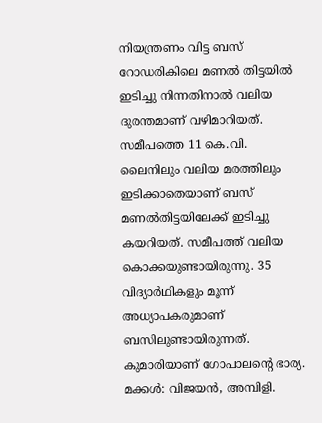നിയന്ത്രണം വിട്ട ബസ് റോഡരികിലെ മണൽ തിട്ടയിൽ ഇടിച്ചു നിന്നതിനാൽ വലിയ ദുരന്തമാണ് വഴിമാറിയത്. സമീപത്തെ 11 കെ.വി. ലൈനിലും വലിയ മരത്തിലും ഇടിക്കാതെയാണ് ബസ് മണൽതിട്ടയിലേക്ക് ഇടിച്ചു കയറിയത്. സമീപത്ത് വലിയ കൊക്കയുണ്ടായിരുന്നു. 35 വിദ്യാർഥികളും മൂന്ന് അധ്യാപകരുമാണ് ബസിലുണ്ടായിരുന്നത്. കുമാരിയാണ് ഗോപാലന്‍റെ ഭാര്യ. മക്കൾ: വിജയൻ, അമ്പിളി.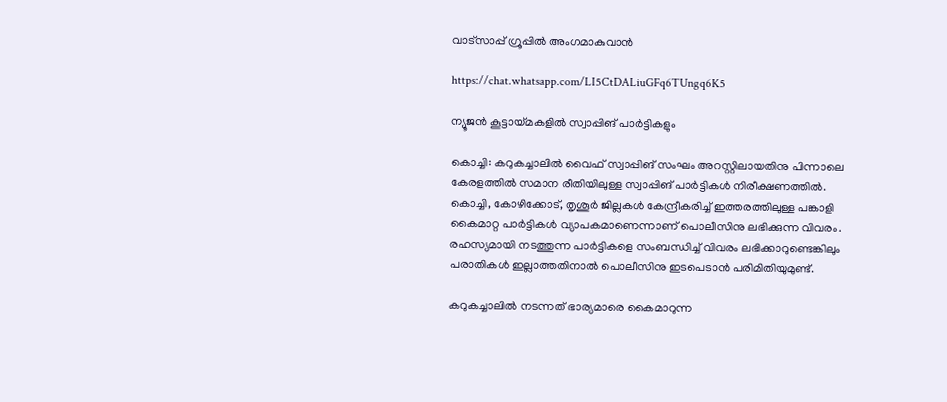വാട്‌സാപ്പ് ഗ്രൂപ്പിൽ അംഗമാകുവാൻ

https://chat.whatsapp.com/LI5CtDALiuGFq6TUngq6K5

ന്യൂജൻ കൂട്ടായ്‌മകളിൽ സ്വാപ്പിങ് പാർട്ടികളും

കൊച്ചി: കറുകച്ചാലിൽ വൈഫ് സ്വാപ്പിങ് സംഘം അറസ്റ്റിലായതിനു പിന്നാലെ കേരളത്തിൽ സമാന രീതിയിലുള്ള സ്വാപ്പിങ് പാർട്ടികൾ നിരീക്ഷണത്തിൽ. കൊച്ചി, കോഴിക്കോട്, തൃശൂർ ജില്ലകൾ കേന്ദ്രീകരിച്ച് ഇത്തരത്തിലുള്ള പങ്കാളി കൈമാറ്റ പാർട്ടികൾ വ്യാപകമാണെന്നാണ് പൊലീസിനു ലഭിക്കുന്ന വിവരം. രഹസ്യമായി നടത്തുന്ന പാർട്ടികളെ സംബന്ധിച്ച് വിവരം ലഭിക്കാറുണ്ടെങ്കിലും പരാതികൾ ഇല്ലാത്തതിനാൽ പൊലീസിനു ഇടപെടാൻ പരിമിതിയുമുണ്ട്.

കറുകച്ചാലിൽ നടന്നത് ഭാര്യമാരെ കൈമാറുന്ന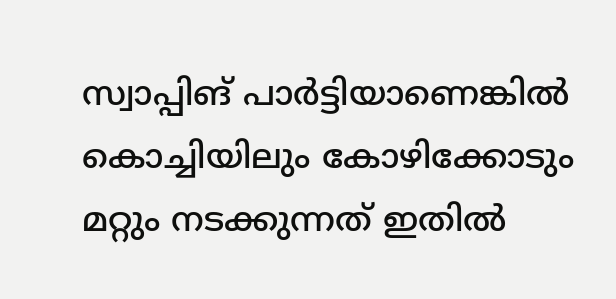സ്വാപ്പിങ് പാർട്ടിയാണെങ്കിൽ കൊച്ചിയിലും കോഴിക്കോടും മറ്റും നടക്കുന്നത് ഇതിൽ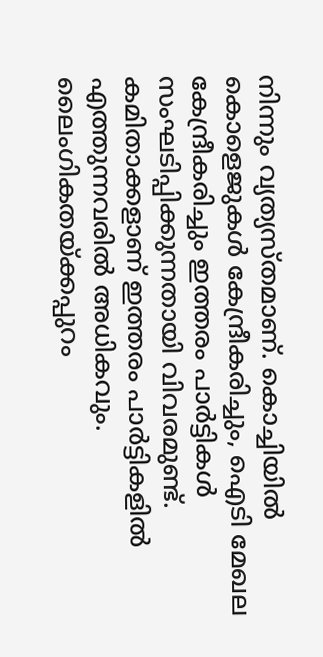നിന്നും വ്യത്യ‌സ്തമാണ്. കൊച്ചിയിൽ കൊളെജുകൾ കേന്ദ്രീകരിച്ചും, ഐടി മേഖല കേന്ദ്രീകരിച്ചും ഇത്തരം പാർട്ടികൾ സംഘടിപ്പിക്കുന്നതായി വിവരമുണ്ട്. കമിതാക്കളാണ് ഇത്തരം പാർട്ടികളിൽ എത്തുന്നവരിൽ അധികവും. ലൈംഗികതയ്ക്കപ്പുറം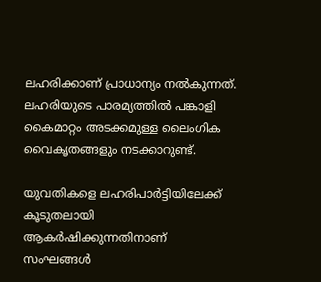ലഹരിക്കാണ് പ്രാധാന്യം നൽകുന്നത്. ലഹരിയുടെ പാരമ്യത്തിൽ പങ്കാളി കൈമാറ്റം അടക്കമുള്ള ലൈംഗിക വൈകൃതങ്ങളും നടക്കാറുണ്ട്.

യുവതികളെ ലഹരിപാർട്ടിയിലേക്ക് കൂടുതലായി ആകർഷിക്കുന്നതിനാണ് സംഘങ്ങൾ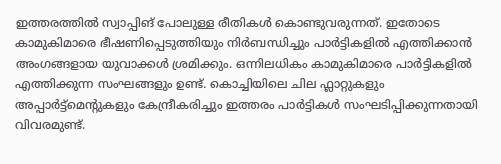ഇത്തരത്തിൽ സ്വാപ്പിങ് പോലുള്ള രീതികൾ കൊണ്ടുവരുന്നത്. ഇതോടെ കാമുകിമാരെ ഭീഷണിപ്പെടുത്തിയും നിർബന്ധിച്ചും പാർട്ടികളിൽ എത്തിക്കാൻ അംഗങ്ങളായ യുവാക്കൾ ശ്രമിക്കും. ഒന്നിലധികം കാമുകിമാരെ പാർട്ടികളിൽ എത്തിക്കുന്ന സംഘങ്ങളും ഉണ്ട്. കൊച്ചിയിലെ ചില ഫ്ലാറ്റുകളും അപ്പാർട്ട്മെന്‍റുകളും കേന്ദ്രീകരിച്ചും ഇത്തരം പാർട്ടികൾ സംഘടിപ്പിക്കുന്നതായി വിവരമുണ്ട്.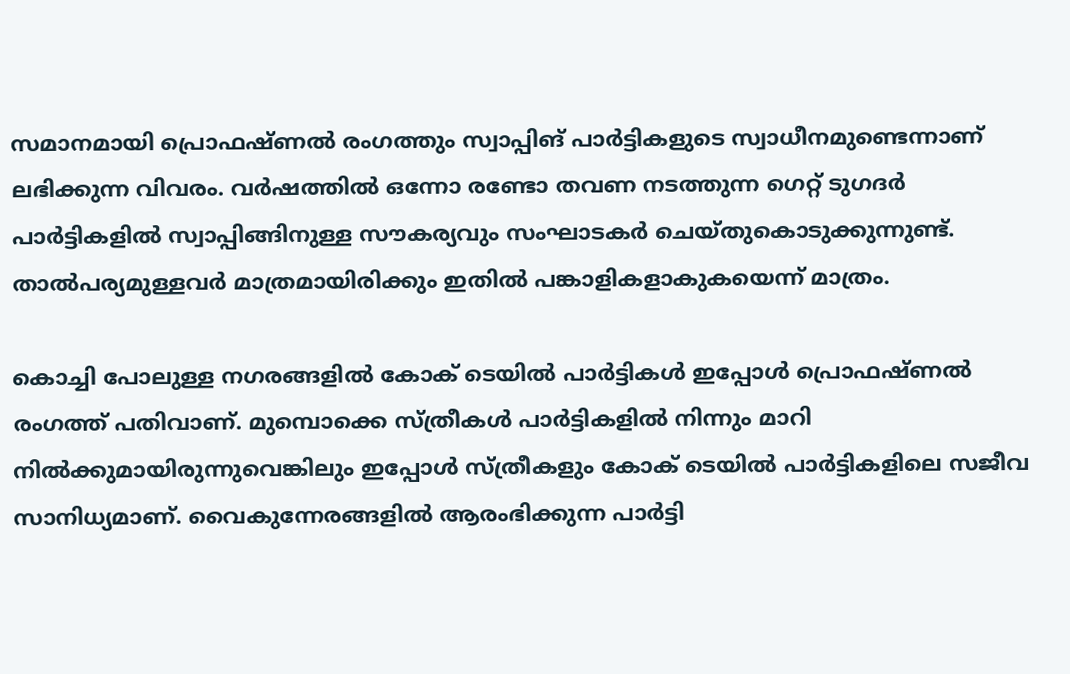സമാനമായി പ്രൊഫഷ്‌ണൽ രംഗത്തും സ്വാപ്പിങ് പാർട്ടികളുടെ സ്വാധീനമുണ്ടെന്നാണ് ലഭിക്കുന്ന വിവരം. വർഷത്തിൽ ഒന്നോ രണ്ടോ തവണ നടത്തുന്ന ഗെറ്റ് ടുഗദർ പാർട്ടികളിൽ സ്വാപ്പിങ്ങിനുള്ള സൗകര്യവും സംഘാടകർ ചെയ്‌തുകൊടുക്കുന്നുണ്ട്. താൽപര്യമുള്ളവർ മാത്രമായിരിക്കും ഇതിൽ പങ്കാളികളാകുകയെന്ന് മാത്രം.

കൊച്ചി പോലുള്ള നഗരങ്ങളിൽ കോക് ടെയിൽ പാർട്ടികൾ ഇപ്പോൾ പ്രൊഫഷ്‌ണൽ രംഗത്ത് പതിവാണ്. മുമ്പൊക്കെ സ്ത്രീകൾ പാർട്ടികളിൽ നിന്നും മാറി നിൽക്കുമായിരുന്നുവെങ്കിലും ഇപ്പോൾ സ്ത്രീകളും കോക് ടെയിൽ പാർട്ടികളിലെ സജീവ സാനിധ്യമാണ്. വൈകുന്നേരങ്ങളിൽ ആരംഭിക്കുന്ന പാർട്ടി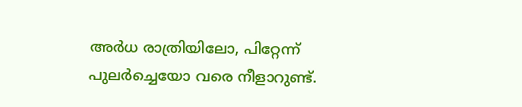അർധ രാത്രിയിലോ, പിറ്റേന്ന് പുലർച്ചെയോ വരെ നീളാറുണ്ട്.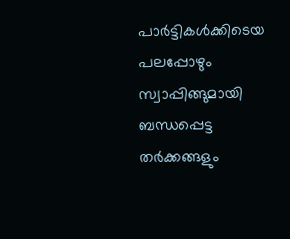പാർട്ടികൾക്കിടെയ പലപ്പോഴും സ്വാപ്പിങ്ങുമായി ബന്ധപ്പെട്ട തർക്കങ്ങളും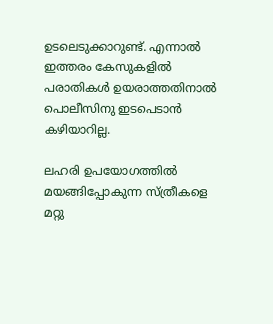ഉടലെടുക്കാറുണ്ട്. എന്നാൽ ഇത്തരം കേസുകളിൽ പരാതികൾ ഉയരാത്തതിനാൽ പൊലീസിനു ഇടപെടാൻ കഴിയാറില്ല.

ലഹരി ഉപയോഗത്തിൽ മയങ്ങിപ്പോകുന്ന സ്ത്രീകളെ മറ്റു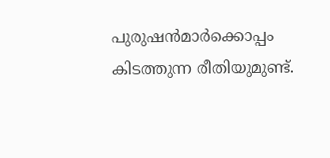പുരുഷൻമാർക്കൊപ്പം കിടത്തുന്ന രീതിയുമുണ്ട്.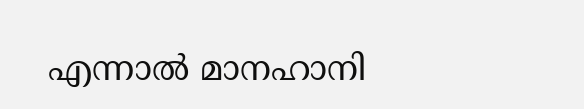എന്നാൽ മാനഹാനി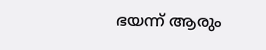ഭയന്ന് ആരും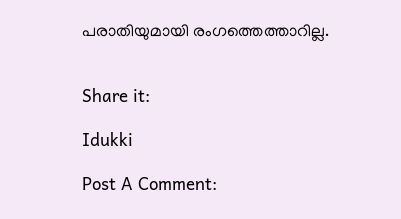പരാതിയുമായി രംഗത്തെത്താറില്ല.


Share it:

Idukki

Post A Comment: